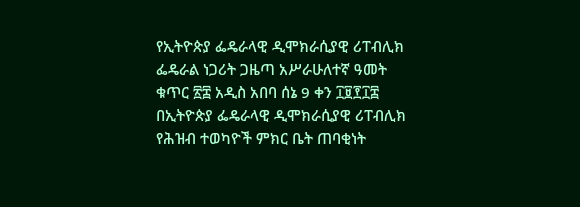የኢትዮጵያ ፌዴራላዊ ዲሞክራሲያዊ ሪፐብሊክ ፌዴራል ነጋሪት ጋዜጣ አሥራሁለተኛ ዓመት ቁጥር ፳፰ አዲስ አበባ ሰኔ 9 ቀን ፲፱፻፲፰ በኢትዮጵያ ፌዴራላዊ ዲሞክራሲያዊ ሪፐብሊክ የሕዝብ ተወካዮች ምክር ቤት ጠባቂነት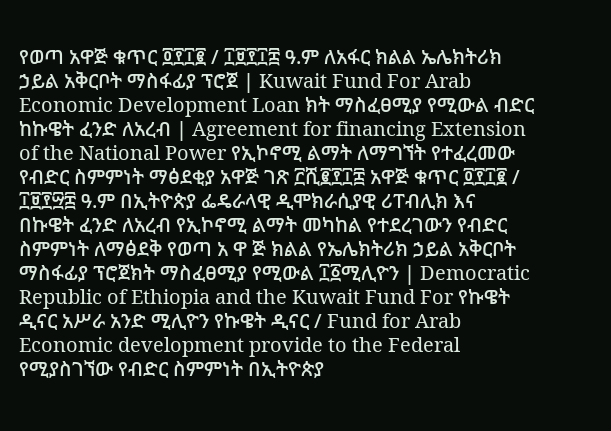የወጣ አዋጅ ቁጥር ፬፻፲፪ / ፲፱፻፲፰ ዓ.ም ለአፋር ክልል ኤሌክትሪክ ኃይል አቅርቦት ማስፋፊያ ፕሮጀ | Kuwait Fund For Arab Economic Development Loan ክት ማስፈፀሚያ የሚውል ብድር ከኩዌት ፈንድ ለአረብ | Agreement for financing Extension of the National Power የኢኮኖሚ ልማት ለማግኘት የተፈረመው የብድር ስምምነት ማፅደቂያ አዋጅ ገጽ ፫ሺ፪፻፲፰ አዋጅ ቁጥር ፬፻፲፪ / ፲፱፻፵፰ ዓ.ም በኢትዮጵያ ፌዴራላዊ ዲሞክራሲያዊ ሪፐብሊክ እና በኩዌት ፈንድ ለአረብ የኢኮኖሚ ልማት መካከል የተደረገውን የብድር ስምምነት ለማፅደቅ የወጣ አ ዋ ጅ ክልል የኤሌክትሪክ ኃይል አቅርቦት ማስፋፊያ ፕሮጀክት ማስፈፀሚያ የሚውል ፲፩ሚሊዮን | Democratic Republic of Ethiopia and the Kuwait Fund For የኩዌት ዲናር አሥራ አንድ ሚሊዮን የኩዌት ዲናር / Fund for Arab Economic development provide to the Federal የሚያስገኘው የብድር ስምምነት በኢትዮጵያ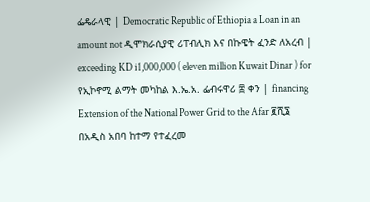ፌዴራላዊ | Democratic Republic of Ethiopia a Loan in an amount not ዲሞክራሲያዊ ሪፐብሊክ እና በኩዌት ፈንድ ለአረብ | exceeding KD i1,000,000 ( eleven million Kuwait Dinar ) for የኢኮኖሚ ልማት መካከል እ.ኤ.አ. ፌብሩዋሪ ፰ ቀን | financing Extension of the National Power Grid to the Afar ፪ሺ፮ በአዲስ አበባ ከተማ የተፈረመ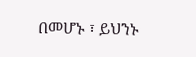በመሆኑ ፣ ይህንኑ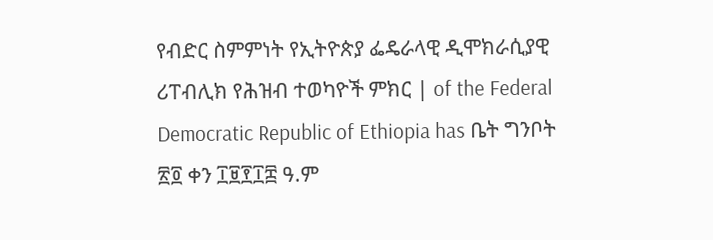የብድር ስምምነት የኢትዮጵያ ፌዴራላዊ ዲሞክራሲያዊ ሪፐብሊክ የሕዝብ ተወካዮች ምክር | of the Federal Democratic Republic of Ethiopia has ቤት ግንቦት ፳፬ ቀን ፲፱፻፲፰ ዓ.ም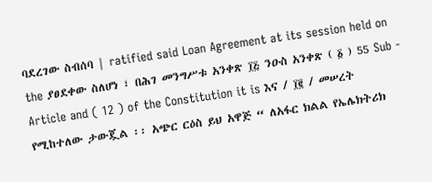ባደረገው ስብሰባ | ratified said Loan Agreement at its session held on the ያፀደቀው ስለሆነ ፣ በሕገ መንግሥቱ አንቀጽ ፲፭ ንዑስ አንቀጽ ( ፩ ) 55 Sub - Article and ( 12 ) of the Constitution it is እና / ፲፪ / መሠረት የሚከተለው ታውጇል ፡፡ አጭር ርዕስ ይህ አዋጅ “ ለአፋር ክልል የኤሌክትሪክ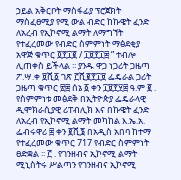ኃይል አቅርቦት ማስፋፊያ ፕሮጀክት ማስፈፀሚያ የሚ ውል ብድር ከኩዌት ፈንድ ለአረብ የኢኮኖሚ ልማት ለማግኘት የተፈረመው የብድር ስምምነት ማፅደቂያ አዋጅ ቁጥር ፬፻፲፪ / ፲፱፻፲፰ ” ተብሎ ሊጠቀስ ይችላል ፡፡ ያንዱ ዋጋ ነጋሪት ጋዜጣ ፖ.ሣ.ቀ ፱ሺ፩ ገጽ ፫ሺ፪፻፲፱ ፌዴራል ጋሪት ጋዜጣ ቁጥር ፳፰ ሰኔ ፩ ቀን ፲፱፻፶፰ ዓ.ም ፪ . የስምምነቱ መፅደቅ በኢትዮጵያ ፌዴራላዊ ዲሞክራሲያዊ ሪፐብሊክ እና በኩዌት ፈንድ ለአረብ የኢኮኖሚ ልማት መካከል እ.ኤ.አ. ፌብሩዋሪ ፰ ቀን ፪ሺ፮ በአዲስ አበባ ከተማ የተፈረመው ቁጥር 717 የብድር ስምምነት ፀድቋል ፡፡ ፫ . የገንዘብና ኢኮኖሚ ልማት ሚኒስትሩ ሥልጣን የገንዘብና ኢኮኖሚ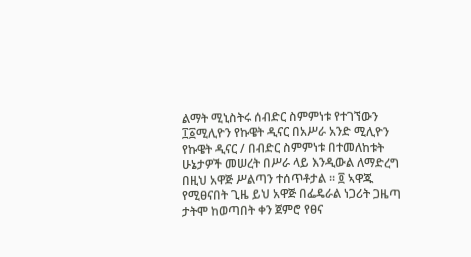ልማት ሚኒስትሩ ሰብድር ስምምነቱ የተገኘውን ፲፩ሚሊዮን የኩዌት ዲናር በአሥራ አንድ ሚሊዮን የኩዌት ዲናር / በብድር ስምምነቱ በተመለከቱት ሁኔታዎች መሠረት በሥራ ላይ እንዲውል ለማድረግ በዚህ አዋጅ ሥልጣን ተሰጥቶታል ፡፡ ፬ ኣዋጁ የሚፀናበት ጊዜ ይህ አዋጅ በፌዴራል ነጋሪት ጋዜጣ ታትሞ ከወጣበት ቀን ጀምሮ የፀና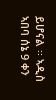ይሆናል ፡፡ ኣዲስ ኣበባ ሰኔ 9 ቀን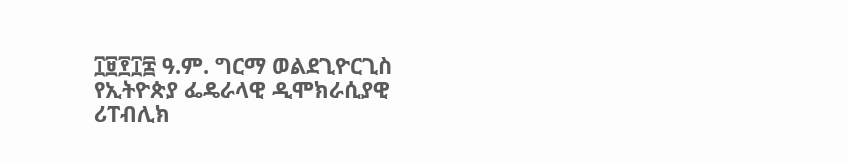፲፱፻፲፰ ዓ.ም. ግርማ ወልደጊዮርጊስ የኢትዮጵያ ፌዴራላዊ ዲሞክራሲያዊ ሪፐብሊክ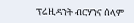ፕሬዚዳንት ብርሃንና ሰላም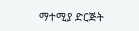ማተሚያ ድርጅት